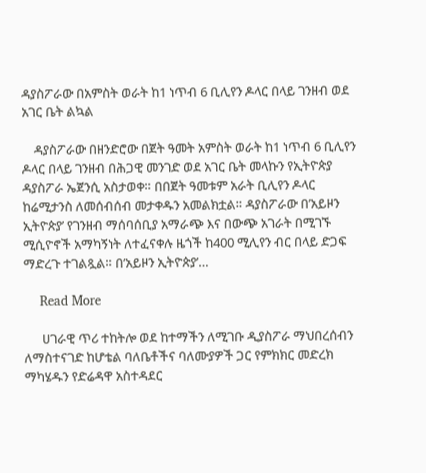ዳያስፖራው በአምስት ወራት ከ1 ነጥብ 6 ቢሊየን ዶላር በላይ ገንዘብ ወደ አገር ቤት ልኳል

    ዳያስፖራው በዘንድሮው በጀት ዓመት አምስት ወራት ከ1 ነጥብ 6 ቢሊየን ዶላር በላይ ገንዘብ በሕጋዊ መንገድ ወደ አገር ቤት መላኩን የኢትዮጵያ ዳያስፖራ ኤጀንሲ አስታወቀ። በበጀት ዓመቱም አራት ቢሊየን ዶላር ከሬሚታንስ ለመሰብሰብ መታቀዱን አመልክቷል። ዳያስፖራው በ’አይዞን ኢትዮጵያ’ የገንዘብ ማሰባሰቢያ አማራጭ እና በውጭ አገራት በሚገኙ ሚሲዮኖች አማካኝነት ለተፈናቀሉ ዜጎች ከ400 ሚሊየን ብር በላይ ድጋፍ ማድረጉ ተገልጿል። በ’አይዞን ኢትዮጵያ’…

    Read More

      ሀገራዊ ጥሪ ተከትሎ ወደ ከተማችን ለሚገቡ ዲያስፖራ ማህበረሰብን ለማስተናገድ ከሆቴል ባለቤቶችና ባለሙያዎች ጋር የምክክር መድረክ ማካሄዱን የድሬዳዋ አስተዳደር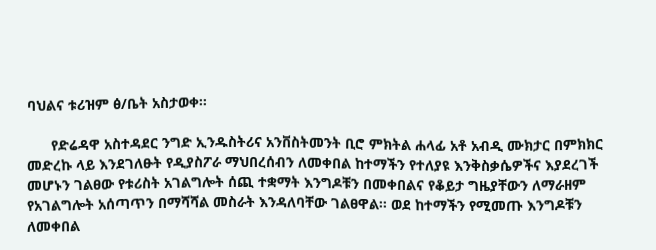ባህልና ቱሪዝም ፅ/ቤት አስታወቀ፡፡

      የድሬዳዋ አስተዳደር ንግድ ኢንዱስትሪና አንቨስትመንት ቢሮ ምክትል ሐላፊ አቶ አብዲ ሙክታር በምክክር መድረኩ ላይ እንደገለፁት የዲያስፖራ ማህበረሰብን ለመቀበል ከተማችን የተለያዩ እንቅስቃሴዎችና እያደረገች መሆኑን ገልፀው የቱሪስት አገልግሎት ሰጪ ተቋማት እንግዶቹን በመቀበልና የቆይታ ግዜያቸውን ለማራዘም የአገልግሎት አሰጣጥን በማሻሻል መስራት እንዳለባቸው ገልፀዋል፡፡ ወደ ከተማችን የሚመጡ እንግዶቹን ለመቀበል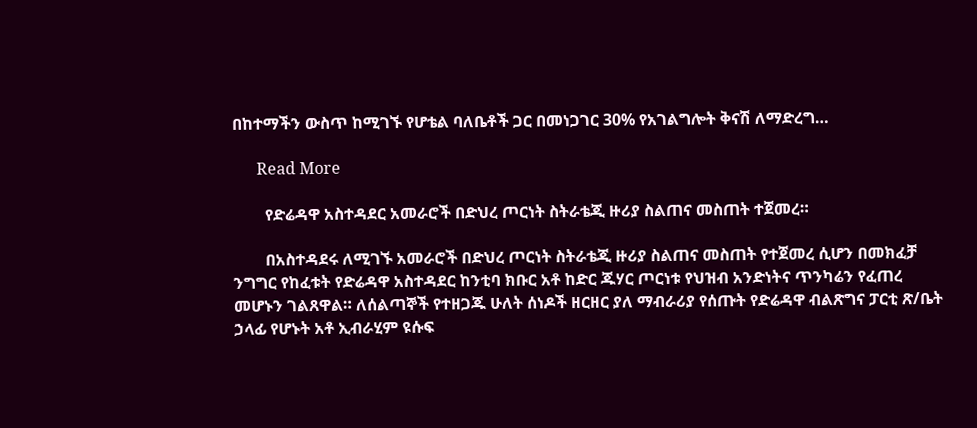በከተማችን ውስጥ ከሚገኙ የሆቴል ባለቤቶች ጋር በመነጋገር 30% የአገልግሎት ቅናሽ ለማድረግ…

      Read More

        የድሬዳዋ አስተዳደር አመራሮች በድህረ ጦርነት ስትራቴጂ ዙሪያ ስልጠና መስጠት ተጀመረ።

        በአስተዳደሩ ለሚገኙ አመራሮች በድህረ ጦርነት ስትራቴጂ ዙሪያ ስልጠና መስጠት የተጀመረ ሲሆን በመክፈቻ ንግግር የከፈቱት የድሬዳዋ አስተዳደር ከንቲባ ክቡር አቶ ከድር ጁሃር ጦርነቱ የህዝብ አንድነትና ጥንካሬን የፈጠረ መሆኑን ገልጸዋል። ለሰልጣኞች የተዘጋጁ ሁለት ሰነዶች ዘርዘር ያለ ማብራሪያ የሰጡት የድሬዳዋ ብልጽግና ፓርቲ ጽ/ቤት ኃላፊ የሆኑት አቶ ኢብራሂም ዩሱፍ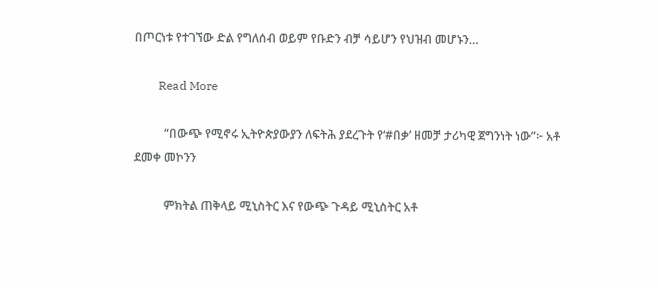በጦርነቱ የተገኘው ድል የግለሰብ ወይም የቡድን ብቻ ሳይሆን የህዝብ መሆኑን…

        Read More

          “በውጭ የሚኖሩ ኢትዮጵያውያን ለፍትሕ ያደረጉት የ‘#በቃ’ ዘመቻ ታሪካዊ ጀግንነት ነው”፦ አቶ ደመቀ መኮንን

          ምክትል ጠቅላይ ሚኒስትር እና የውጭ ጉዳይ ሚኒስትር አቶ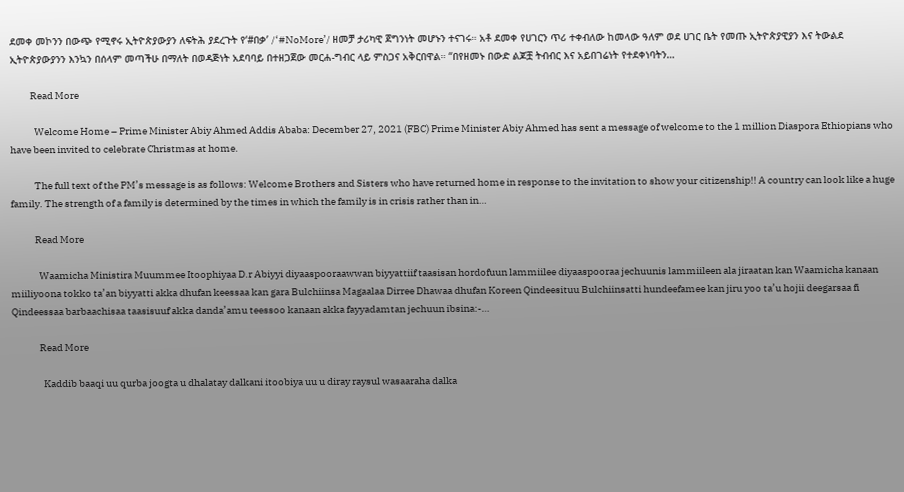ደመቀ መኮንን በውጭ የሚኖሩ ኢትዮጵያውያን ለፍትሕ ያደረጉት የ‘#በቃ’ /‘#NoMore’/ ዘመቻ ታሪካዊ ጀግንነት መሆኑን ተናገሩ። አቶ ደመቀ የሀገርን ጥሪ ተቀብለው ከመላው ዓለም ወደ ሀገር ቤት የመጡ ኢትዮጵያዊያን እና ትውልደ ኢትዮጵያውያንን እንኳን በሰላም መጣችሁ በማለት በወዳጅነት አደባባይ በተዘጋጀው መርሐ-ግብር ላይ ምስጋና አቅርበዋል። “በየዘመኑ በውድ ልጆቿ ትብብር እና አይበገሬነት የተደቀነባትን…

          Read More

            Welcome Home – Prime Minister Abiy Ahmed Addis Ababa: December 27, 2021 (FBC) Prime Minister Abiy Ahmed has sent a message of welcome to the 1 million Diaspora Ethiopians who have been invited to celebrate Christmas at home.

            The full text of the PM’s message is as follows: Welcome Brothers and Sisters who have returned home in response to the invitation to show your citizenship!! A country can look like a huge family. The strength of a family is determined by the times in which the family is in crisis rather than in…

            Read More

              Waamicha Ministira Muummee Itoophiyaa D.r Abiyyi diyaaspooraawwan biyyattiif taasisan hordofuun lammiilee diyaaspooraa jechuunis lammiileen ala jiraatan kan Waamicha kanaan miiliyoona tokko ta’an biyyatti akka dhufan keessaa kan gara Bulchiinsa Magaalaa Dirree Dhawaa dhufan Koreen Qindeesituu Bulchiinsatti hundeefamee kan jiru yoo ta’u hojii deegarsaa fi Qindeessaa barbaachisaa taasisuuf akka danda’amu teessoo kanaan akka fayyadamtan jechuun ibsina:-…

              Read More

                Kaddib baaqi uu qurba joogta u dhalatay dalkani itoobiya uu u diray raysul wasaaraha dalka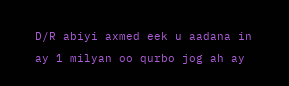D/R abiyi axmed eek u aadana in ay 1 milyan oo qurbo jog ah ay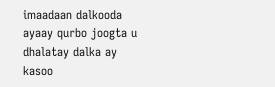imaadaan dalkooda ayaay qurbo joogta u dhalatay dalka ay kasoo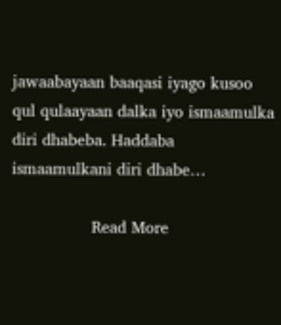jawaabayaan baaqasi iyago kusoo qul qulaayaan dalka iyo ismaamulka diri dhabeba. Haddaba ismaamulkani diri dhabe…

                Read More